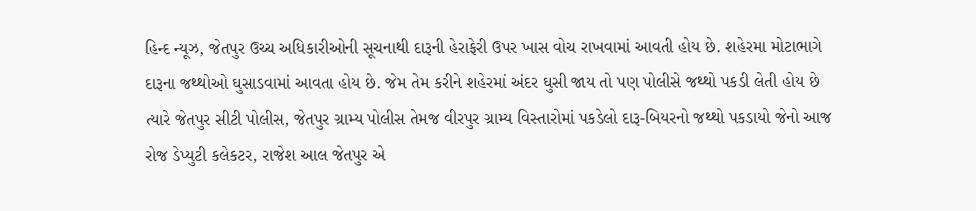હિન્દ ન્યૂઝ, જેતપુર ઉચ્ચ અધિકારીઓની સૂચનાથી દારૂની હેરાફેરી ઉપર ખાસ વોચ રાખવામાં આવતી હોય છે. શહેરમા મોટાભાગે દારૂના જથ્થોઓ ઘુસાડવામાં આવતા હોય છે. જેમ તેમ કરીને શહેરમાં અંદર ઘુસી જાય તો પણ પોલીસે જથ્થો પકડી લેતી હોય છે ત્યારે જેતપુર સીટી પોલીસ, જેતપુર ગ્રામ્ય પોલીસ તેમજ વીરપુર ગ્રામ્ય વિસ્તારોમાં પકડેલો દારૂ-બિયરનો જથ્થો પકડાયો જેનો આજ રોજ ડેપ્યુટી કલેકટર, રાજેશ આલ જેતપુર એ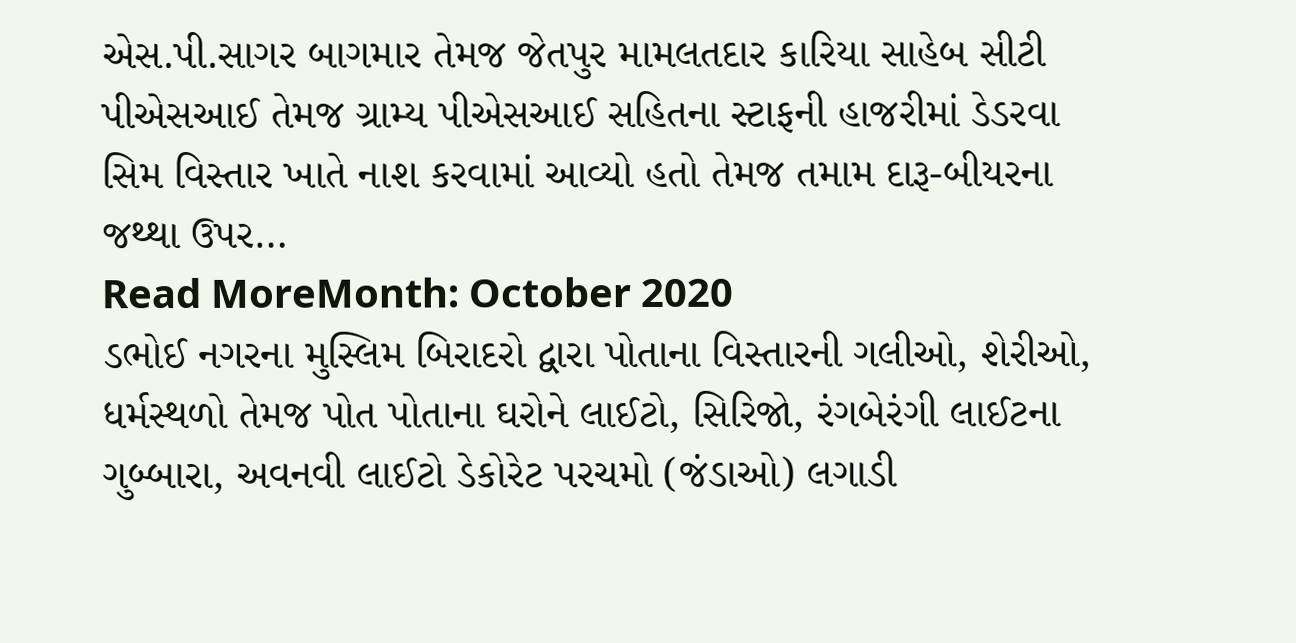એસ.પી.સાગર બાગમાર તેમજ જેતપુર મામલતદાર કારિયા સાહેબ સીટી પીએસઆઈ તેમજ ગ્રામ્ય પીએસઆઈ સહિતના સ્ટાફની હાજરીમાં ડેડરવા સિમ વિસ્તાર ખાતે નાશ કરવામાં આવ્યો હતો તેમજ તમામ દારૂ-બીયરના જથ્થા ઉપર…
Read MoreMonth: October 2020
ડભોઈ નગરના મુસ્લિમ બિરાદરો દ્વારા પોતાના વિસ્તારની ગલીઓ, શેરીઓ, ધર્મસ્થળો તેમજ પોત પોતાના ઘરોને લાઈટો, સિરિજો, રંગબેરંગી લાઈટના ગુબ્બારા, અવનવી લાઈટો ડેકોરેટ પરચમો (જંડાઓ) લગાડી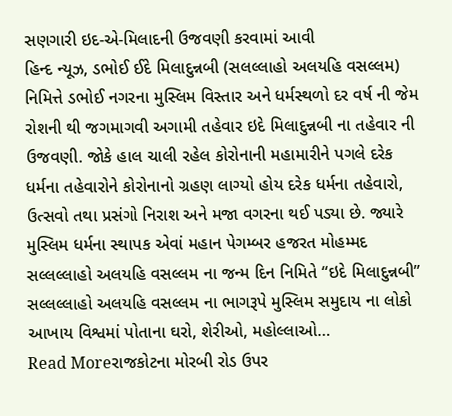સણગારી ઇદ-એ-મિલાદની ઉજવણી કરવામાં આવી
હિન્દ ન્યૂઝ, ડભોઈ ઈદે મિલાદુન્નબી (સલલ્લાહો અલયહિ વસલ્લમ) નિમિત્તે ડભોઈ નગરના મુસ્લિમ વિસ્તાર અને ધર્મસ્થળો દર વર્ષ ની જેમ રોશની થી જગમાગવી અગામી તહેવાર ઇદે મિલાદુન્નબી ના તહેવાર ની ઉજવણી. જોકે હાલ ચાલી રહેલ કોરોનાની મહામારીને પગલે દરેક ધર્મના તહેવારોને કોરોનાનો ગ્રહણ લાગ્યો હોય દરેક ધર્મના તહેવારો, ઉત્સવો તથા પ્રસંગો નિરાશ અને મજા વગરના થઈ પડ્યા છે. જ્યારે મુસ્લિમ ધર્મના સ્થાપક એવાં મહાન પેગમ્બર હજરત મોહમ્મદ સલ્લલ્લાહો અલયહિ વસલ્લમ ના જન્મ દિન નિમિતે “ઇદે મિલાદુન્નબી” સલ્લલ્લાહો અલયહિ વસલ્લમ ના ભાગરૂપે મુસ્લિમ સમુદાય ના લોકો આખાય વિશ્વમાં પોતાના ઘરો, શેરીઓ, મહોલ્લાઓ…
Read Moreરાજકોટના મોરબી રોડ ઉપર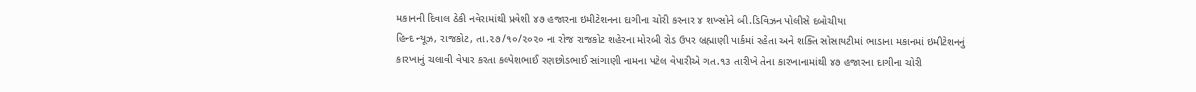મકાનની દિવાલ ઠેકી નવેરામાંથી પ્રવેશી ૪૭ હજારના ઇમીટેશનના દાગીના ચોરી કરનાર ૪ શખ્સોને બી.ડિવિઝન પોલીસે દબોચીયા
હિન્દ ન્યૂઝ, રાજકોટ, તા.૨૭/૧૦/૨૦૨૦ ના રોજ રાજકોટ શહેરના મોરબી રોડ ઉપર બ્રહ્માણી પાર્કમાં રહેતા અને શક્તિ સોસાયટીમાં ભાડાના મકાનમાં ઇમીટેશનનું કારખાનું ચલાવી વેપાર કરતા કલ્પેશભાઈ રણછોડભાઈ સાંગાણી નામના પટેલ વેપારીએ ગત.૧૩ તારીખે તેના કારખાનામાંથી ૪૭ હજારના દાગીના ચોરી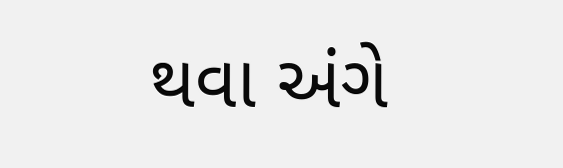થવા અંગે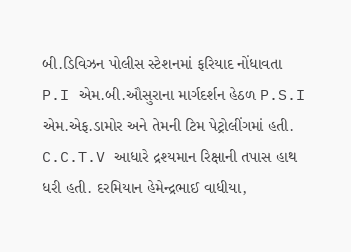બી.ડિવિઝન પોલીસ સ્ટેશનમાં ફરિયાદ નોંધાવતા P.I એમ.બી.ઔસુરાના માર્ગદર્શન હેઠળ P.S.I એમ.એફ.ડામોર અને તેમની ટિમ પેટ્રોલીંગમાં હતી. C.C.T.V આધારે દ્રશ્યમાન રિક્ષાની તપાસ હાથ ધરી હતી. દરમિયાન હેમેન્દ્રભાઈ વાધીયા,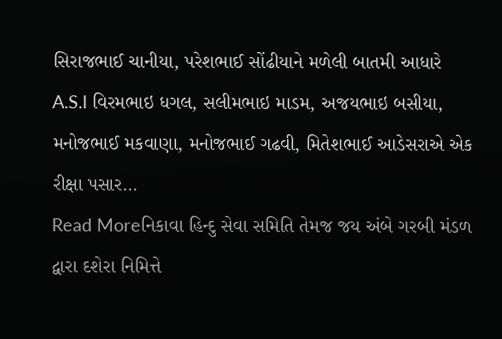સિરાજભાઈ ચાનીયા, પરેશભાઈ સોંઢીયાને મળેલી બાતમી આધારે A.S.I વિરમભાઇ ધગલ, સલીમભાઇ માડમ, અજયભાઇ બસીયા, મનોજભાઈ મકવાણા, મનોજભાઈ ગઢવી, મિતેશભાઈ આડેસરાએ એક રીક્ષા પસાર…
Read Moreનિકાવા હિન્દુ સેવા સમિતિ તેમજ જય અંબે ગરબી મંડળ દ્વારા દશેરા નિમિત્તે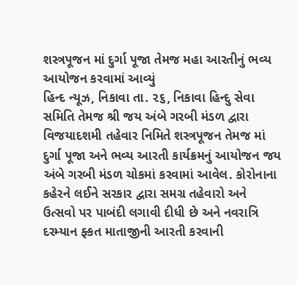શસ્ત્રપૂજન માં દુર્ગા પૂજા તેમજ મહા આરતીનું ભવ્ય આયોજન કરવામાં આવ્યું
હિન્દ ન્યૂઝ, નિકાવા તા. ૨૬, નિકાવા હિન્દુ સેવા સમિતિ તેમજ શ્રી જય અંબે ગરબી મંડળ દ્વારા વિજયાદશમી તહેવાર નિમિતે શસ્ત્રપૂજન તેમજ માં દુર્ગા પૂજા અને ભવ્ય આરતી કાર્યક્રમનું આયોજન જય અંબે ગરબી મંડળ ચોકમાં કરવામાં આવેલ. કોરોનાના કહેરને લઈને સરકાર દ્વારા સમગ્ર તહેવારો અને ઉત્સવો પર પાબંદી લગાવી દીધી છે અને નવરાત્રિ દરમ્યાન ફ્કત માતાજીની આરતી કરવાની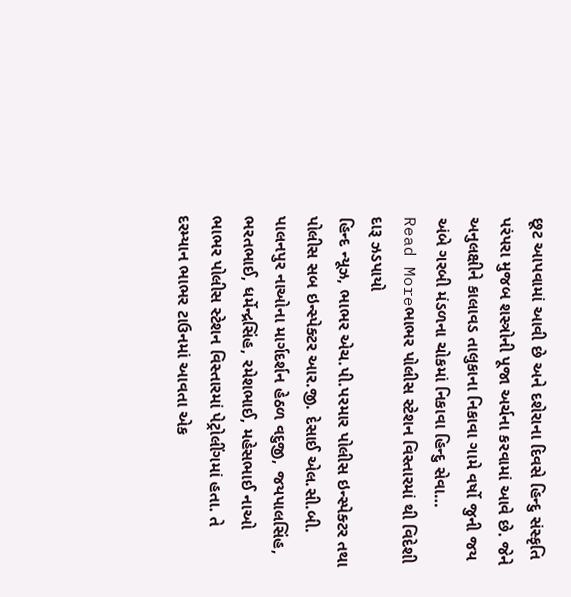છૂટ આપવામાં આવી છે અને દશેરાના દિવસે હિન્દુ સંસ્કૃતિ પરંપરા મુજબ શસ્ત્રોની પૂજા અર્ચના કરવામાં આવે છે. જેને અનુલક્ષીને કાલાવડ તાલુકાના નિકાવા ગામે વર્ષો જુની જય અંબે ગરબી મંડળના ચોકમાં નિકાવા હિન્દુ સેવા…
Read Moreભાભર પોલીસ સ્ટેશન વિસ્તારમાં થી વિદેશી દારૂ ઝડપાયો
હિન્દ ન્યૂઝ, ભાભર એચ.પી.પરમાર પોલીસ ઇન્સ્પેક્ટર તથા પોલીસ સબ ઇન્સ્પેક્ટર આર.જી. દેસાઈ એલ.સી.બી. પાલનપુર નાઓના માર્ગદર્શન હેઠળ વદુજી, જયપાલસિંહ, ભરતભાઈ, ધર્મેન્દ્રસિંહ, રમેશભાઈ, મહેસભાઈ નાઓ ભાભર પોલીસ સ્ટેશન વિસ્તારમાં પેટ્રોલીંગમાં હતા. તે દરમ્યાન ભાભર ટાઉનમાં આવતા એક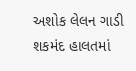અશોક લેલન ગાડી શકમંદ હાલતમાં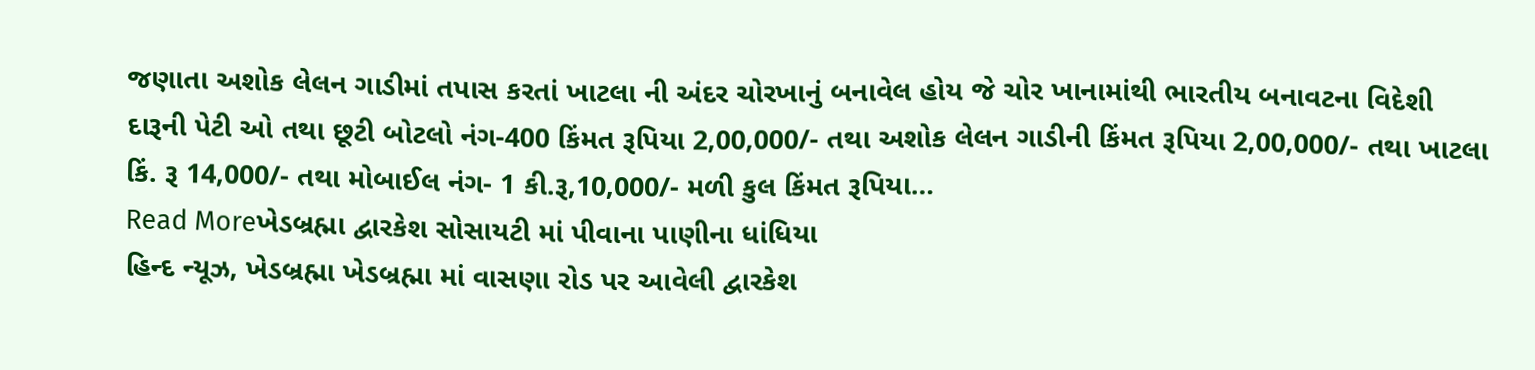જણાતા અશોક લેલન ગાડીમાં તપાસ કરતાં ખાટલા ની અંદર ચોરખાનું બનાવેલ હોય જે ચોર ખાનામાંથી ભારતીય બનાવટના વિદેશી દારૂની પેટી ઓ તથા છૂટી બોટલો નંગ-400 કિંમત રૂપિયા 2,00,000/- તથા અશોક લેલન ગાડીની કિંમત રૂપિયા 2,00,000/- તથા ખાટલા કિં. રૂ 14,000/- તથા મોબાઈલ નંગ- 1 કી.રૂ,10,000/- મળી કુલ કિંમત રૂપિયા…
Read Moreખેડબ્રહ્મા દ્વારકેશ સોસાયટી માં પીવાના પાણીના ધાંધિયા
હિન્દ ન્યૂઝ, ખેડબ્રહ્મા ખેડબ્રહ્મા માં વાસણા રોડ પર આવેલી દ્વારકેશ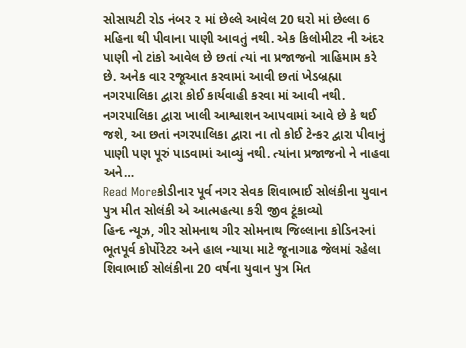સોસાયટી રોડ નંબર ૨ માં છેલ્લે આવેલ 20 ઘરો માં છેલ્લા 6 મહિના થી પીવાના પાણી આવતું નથી. એક કિલોમીટર ની અંદર પાણી નો ટાંકો આવેલ છે છતાં ત્યાં ના પ્રજાજનો ત્રાહિમામ કરે છે. અનેક વાર રજૂઆત કરવામાં આવી છતાં ખેડબ્રહ્મા નગરપાલિકા દ્વારા કોઈ કાર્યવાહી કરવા માં આવી નથી. નગરપાલિકા દ્વારા ખાલી આશ્વાશન આપવામાં આવે છે કે થઈ જશે, આ છતાં નગરપાલિકા દ્વારા ના તો કોઈ ટેન્કર દ્વારા પીવાનું પાણી પણ પૂરું પાડવામાં આવ્યું નથી. ત્યાંના પ્રજાજનો ને નાહવા અને…
Read Moreકોડીનાર પૂર્વ નગર સેવક શિવાભાઈ સોલંકીના યુવાન પુત્ર મીત સોલંકી એ આત્મહત્યા કરી જીવ ટૂંકાવ્યો
હિન્દ ન્યૂઝ, ગીર સોમનાથ ગીર સોમનાથ જિલ્લાના કોડિનરનાં ભૂતપૂર્વ કોર્પોરેટર અને હાલ ન્યાયા માટે જૂનાગાઢ જેલમાં રહેલા શિવાભાઈ સોલંકીના 20 વર્ષના યુવાન પુત્ર મિત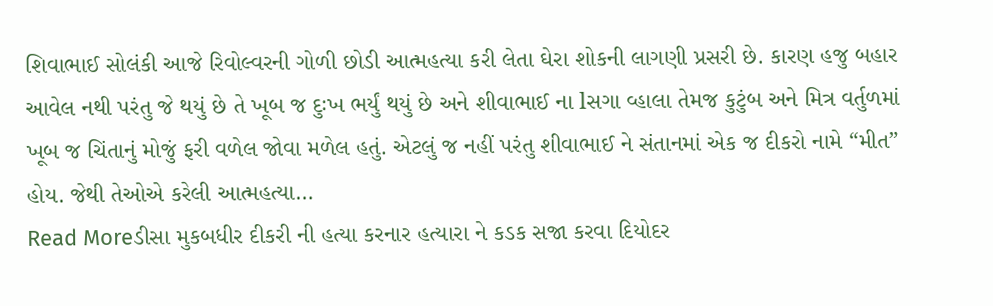શિવાભાઈ સોલંકી આજે રિવોલ્વરની ગોળી છોડી આત્મહત્યા કરી લેતા ઘેરા શોકની લાગણી પ્રસરી છે. કારણ હજુ બહાર આવેલ નથી પરંતુ જે થયું છે તે ખૂબ જ દુઃખ ભર્યું થયું છે અને શીવાભાઈ ના lસગા વ્હાલા તેમજ કુટુંબ અને મિત્ર વર્તુળમાં ખૂબ જ ચિંતાનું મોજું ફરી વળેલ જોવા મળેલ હતું. એટલું જ નહીં પરંતુ શીવાભાઈ ને સંતાનમાં એક જ દીકરો નામે “મીત” હોય. જેથી તેઓએ કરેલી આત્મહત્યા…
Read Moreડીસા મુકબધીર દીકરી ની હત્યા કરનાર હત્યારા ને કડક સજા કરવા દિયોદર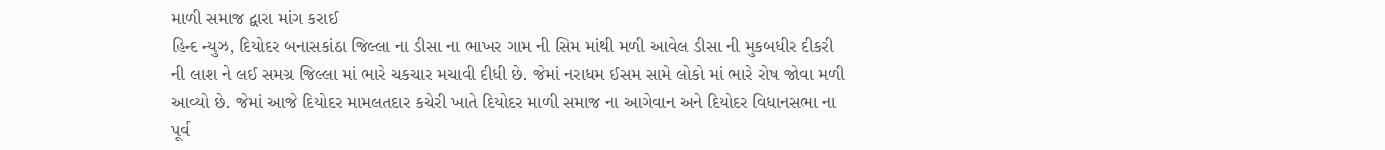માળી સમાજ દ્વારા માંગ કરાઈ
હિન્દ ન્યુઝ, દિયોદર બનાસકાંઠા જિલ્લા ના ડીસા ના ભાખર ગામ ની સિમ માંથી મળી આવેલ ડીસા ની મુકબધીર દીકરી ની લાશ ને લઈ સમગ્ર જિલ્લા માં ભારે ચકચાર મચાવી દીધી છે. જેમાં નરાધમ ઈસમ સામે લોકો માં ભારે રોષ જોવા મળી આવ્યો છે. જેમાં આજે દિયોદર મામલતદાર કચેરી ખાતે દિયોદર માળી સમાજ ના આગેવાન અને દિયોદર વિધાનસભા ના પૂર્વ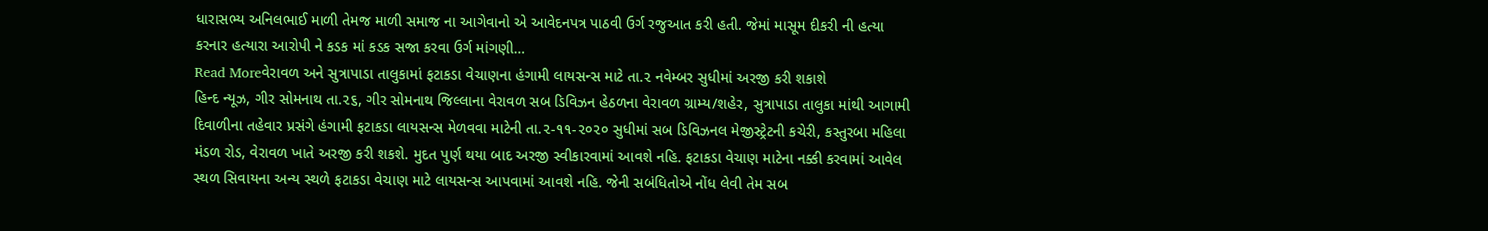ધારાસભ્ય અનિલભાઈ માળી તેમજ માળી સમાજ ના આગેવાનો એ આવેદનપત્ર પાઠવી ઉર્ગ રજુઆત કરી હતી. જેમાં માસૂમ દીકરી ની હત્યા કરનાર હત્યારા આરોપી ને કડક માં કડક સજા કરવા ઉર્ગ માંગણી…
Read Moreવેરાવળ અને સુત્રાપાડા તાલુકામાં ફટાકડા વેચાણના હંગામી લાયસન્સ માટે તા.૨ નવેમ્બર સુધીમાં અરજી કરી શકાશે
હિન્દ ન્યૂઝ, ગીર સોમનાથ તા.૨૬, ગીર સોમનાથ જિલ્લાના વેરાવળ સબ ડિવિઝન હેઠળના વેરાવળ ગ્રામ્ય/શહેર, સુત્રાપાડા તાલુકા માંથી આગામી દિવાળીના તહેવાર પ્રસંગે હંગામી ફટાકડા લાયસન્સ મેળવવા માટેની તા.૨-૧૧-૨૦૨૦ સુધીમાં સબ ડિવિઝનલ મેજીસ્ટ્રેટની કચેરી, કસ્તુરબા મહિલા મંડળ રોડ, વેરાવળ ખાતે અરજી કરી શકશે. મુદત પુર્ણ થયા બાદ અરજી સ્વીકારવામાં આવશે નહિ. ફટાકડા વેચાણ માટેના નક્કી કરવામાં આવેલ સ્થળ સિવાયના અન્ય સ્થળે ફટાકડા વેચાણ માટે લાયસન્સ આપવામાં આવશે નહિ. જેની સબંધિતોએ નોંધ લેવી તેમ સબ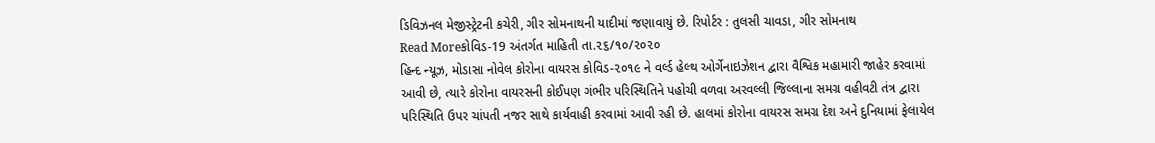ડિવિઝનલ મેજીસ્ટ્રેટની કચેરી, ગીર સોમનાથની યાદીમાં જણાવાયું છે. રિપોર્ટર : તુલસી ચાવડા, ગીર સોમનાથ
Read Moreકોવિડ-19 અંતર્ગત માહિતી તા.૨૬/૧૦/૨૦૨૦
હિન્દ ન્યૂઝ, મોડાસા નોવેલ કોરોના વાયરસ કોવિડ-૨૦૧૯ ને વર્લ્ડ હેલ્થ ઓર્ગેનાઇઝેશન દ્વારા વૈશ્વિક મહામારી જાહેર કરવામાં આવી છે, ત્યારે કોરોના વાયરસની કોઈપણ ગંભીર પરિસ્થિતિને પહોચી વળવા અરવલ્લી જિલ્લાના સમગ્ર વહીવટી તંત્ર દ્વારા પરિસ્થિતિ ઉપર ચાંપતી નજર સાથે કાર્યવાહી કરવામાં આવી રહી છે. હાલમાં કોરોના વાયરસ સમગ્ર દેશ અને દુનિયામાં ફેલાયેલ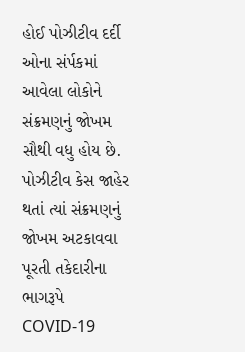હોઈ પોઝીટીવ દર્દી ઓના સંર્પકમાં આવેલા લોકોને સંક્રમણનું જોખમ સૌથી વધુ હોય છે. પોઝીટીવ કેસ જાહેર થતાં ત્યાં સંક્રમણનું જોખમ અટકાવવા પૂરતી તકેદારીના ભાગરૂપે COVID-19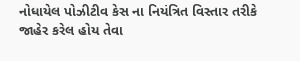નોધાયેલ પોઝીટીવ કેસ ના નિયંત્રિત વિસ્તાર તરીકે જાહેર કરેલ હોય તેવા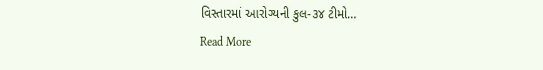વિસ્તારમાં આરોગ્યની કુલ-૩૪ ટીમો…
Read More